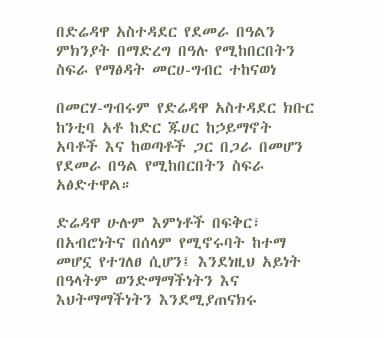በድሬዳዋ አስተዳደር የደመራ በዓልን ምክንያት በማድረግ በዓሉ የሚከበርበትን ስፍራ የማፅዳት መርሀ-ግብር ተከናወነ

በመርሃ-ግብሩም የድሬዳዋ አስተዳደር ክቡር ከንቲባ አቶ ከድር ጁሀር ከኃይማኖት አባቶች እና ከወጣቶች ጋር በጋራ በመሆን የደመራ በዓል የሚከበርበትን ስፍራ አፅድተዋል።

ድሬዳዋ ሁሉም እምነቶች በፍቅር፣ በአብሮነትና በሰላም የሚኖሩባት ከተማ መሆኗ የተገለፀ ሲሆን፤ እንደነዚህ አይነት በዓላትም ወንድማማችነትን እና እህትማማችነትን እንደሚያጠናክሩ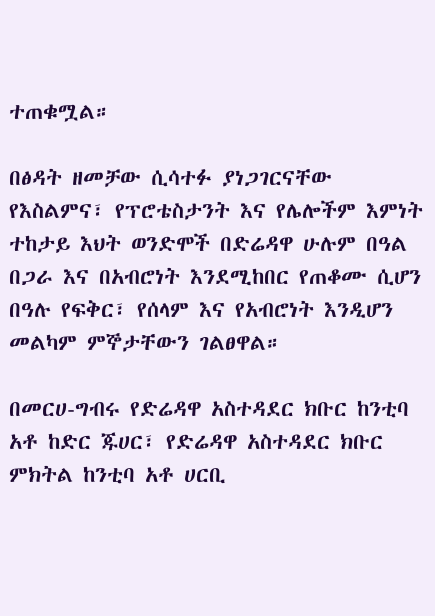ተጠቁሟል።

በፅዳት ዘመቻው ሲሳተፉ ያነጋገርናቸው የእስልምና፣ የፕሮቴስታንት እና የሌሎችም እምነት ተከታይ እህት ወንድሞች በድሬዳዋ ሁሉም በዓል በጋራ እና በአብሮነት እንደሚከበር የጠቆሙ ሲሆን በዓሉ የፍቅር፣ የሰላም እና የአብሮነት እንዲሆን መልካም ምኞታቸውን ገልፀዋል።

በመርሀ-ግብሩ የድሬዳዋ አስተዳደር ክቡር ከንቲባ አቶ ከድር ጁሀር፣ የድሬዳዋ አስተዳደር ክቡር ምክትል ከንቲባ አቶ ሀርቢ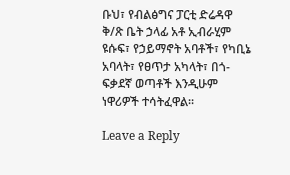ቡህ፣ የብልፅግና ፓርቲ ድሬዳዋ ቅ/ጽ ቤት ኃላፊ አቶ ኢብራሂም ዩሱፍ፣ የኃይማኖት አባቶች፣ የካቢኔ አባላት፣ የፀጥታ አካላት፣ በጎ-ፍቃደኛ ወጣቶች እንዲሁም ነዋሪዎች ተሳትፈዋል።

Leave a Reply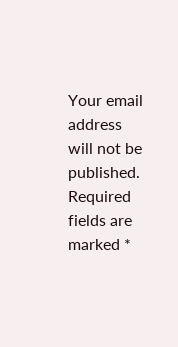Your email address will not be published. Required fields are marked *